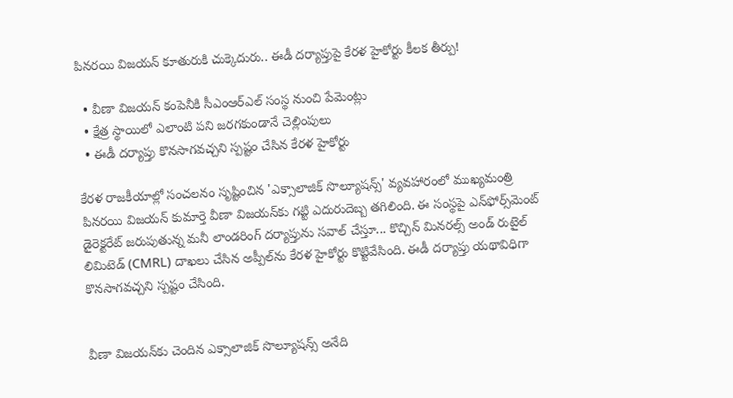పినరయి విజయన్ కూతురుకి చుక్కెదురు.. ఈడీ దర్యాప్తుపై కేరళ హైకోర్టు కీలక తీర్పు!

  • వీణా విజయన్ కంపెనీకి సీఎంఆర్ఎల్ సంస్థ నుంచి పేమెంట్లు
  • క్షేత్ర స్థాయిలో ఎలాంటి పని జరగకుండానే చెల్లింపులు
  • ఈడీ దర్యాప్తు కొనసాగవచ్చని స్పష్టం చేసిన కేరళ హైకోర్టు

కేరళ రాజకీయాల్లో సంచలనం సృష్టించిన 'ఎక్సాలాజిక్ సొల్యూషన్స్' వ్యవహారంలో ముఖ్యమంత్రి పినరయి విజయన్ కుమార్తె వీణా విజయన్‌కు గట్టి ఎదురుదెబ్బ తగిలింది. ఈ సంస్థపై ఎన్‌ఫోర్స్‌మెంట్ డైరెక్టరేట్ జరుపుతున్న మనీ లాండరింగ్ దర్యాప్తును సవాల్ చేస్తూ... కొచ్చిన్ మినరల్స్ అండ్ రుటైల్ లిమిటెడ్ (CMRL) దాఖలు చేసిన అప్పీల్‌ను కేరళ హైకోర్టు కొట్టివేసింది. ఈడీ దర్యాప్తు యథావిధిగా కొనసాగవచ్చని స్పష్టం చేసింది.


వీణా విజయన్‌కు చెందిన ఎక్సాలాజిక్ సొల్యూషన్స్ అనేది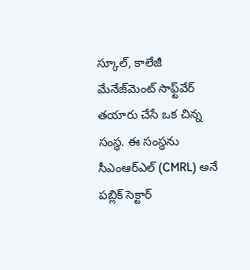స్కూల్, కాలేజీ మేనేజ్‌మెంట్ సాఫ్ట్‌వేర్ తయారు చేసే ఒక చిన్న సంస్థ. ఈ సంస్థను సీఎంఆర్ఎల్ (CMRL) అనే పబ్లిక్ సెక్టార్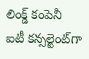లింక్డ్ కంపెనీ ఐటీ కన్సల్టెంట్‌గా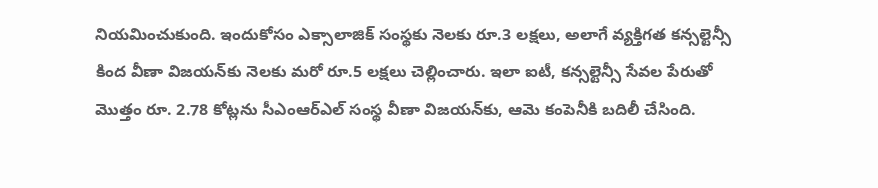నియమించుకుంది. ఇందుకోసం ఎక్సాలాజిక్ సంస్థకు నెలకు రూ.3 లక్షలు, అలాగే వ్యక్తిగత కన్సల్టెన్సీ కింద వీణా విజయన్‌కు నెలకు మరో రూ.5 లక్షలు చెల్లించారు. ఇలా ఐటీ, కన్సల్టెన్సీ సేవల పేరుతో మొత్తం రూ. 2.78 కోట్లను సీఎంఆర్ఎల్ సంస్థ వీణా విజయన్‌కు, ఆమె కంపెనీకి బదిలీ చేసింది.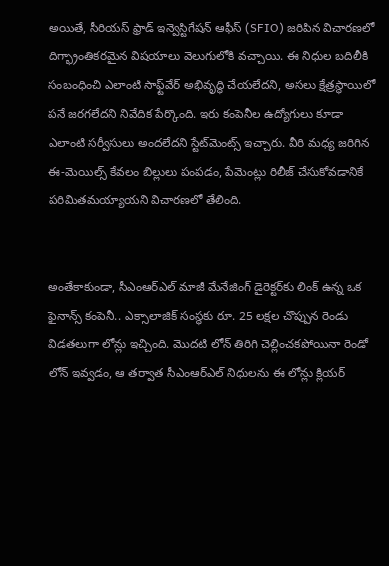అయితే, సీరియస్ ఫ్రాడ్ ఇన్వెస్టిగేషన్ ఆఫీస్ (SFIO) జరిపిన విచారణలో దిగ్భ్రాంతికరమైన విషయాలు వెలుగులోకి వచ్చాయి. ఈ నిధుల బదిలీకి సంబంధించి ఎలాంటి సాఫ్ట్‌వేర్ అభివృద్ధి చేయలేదని, అసలు క్షేత్రస్థాయిలో పనే జరగలేదని నివేదిక పేర్కొంది. ఇరు కంపెనీల ఉద్యోగులు కూడా ఎలాంటి సర్వీసులు అందలేదని స్టేట్‌మెంట్స్ ఇచ్చారు. వీరి మధ్య జరిగిన ఈ-మెయిల్స్ కేవలం బిల్లులు పంపడం, పేమెంట్లు రిలీజ్ చేసుకోవడానికే పరిమితమయ్యాయని విచారణలో తేలింది.


అంతేకాకుండా, సీఎంఆర్ఎల్ మాజీ మేనేజింగ్ డైరెక్టర్‌కు లింక్ ఉన్న ఒక ఫైనాన్స్ కంపెనీ.. ఎక్సాలాజిక్ సంస్థకు రూ. 25 లక్షల చొప్పున రెండు విడతలుగా లోన్లు ఇచ్చింది. మొదటి లోన్ తిరిగి చెల్లించకపోయినా రెండో లోన్ ఇవ్వడం, ఆ తర్వాత సీఎంఆర్ఎల్ నిధులను ఈ లోన్లు క్లియర్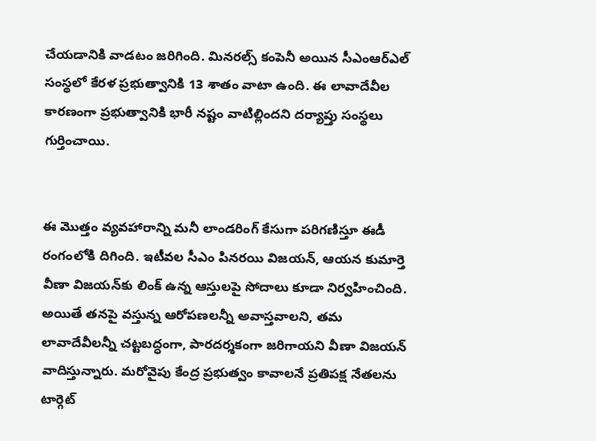చేయడానికి వాడటం జరిగింది. మినరల్స్ కంపెనీ అయిన సీఎంఆర్ఎల్ సంస్థలో కేరళ ప్రభుత్వానికి 13 శాతం వాటా ఉంది. ఈ లావాదేవీల కారణంగా ప్రభుత్వానికి భారీ నష్టం వాటిల్లిందని దర్యాప్తు సంస్థలు గుర్తించాయి.


ఈ మొత్తం వ్యవహారాన్ని మనీ లాండరింగ్ కేసుగా పరిగణిస్తూ ఈడీ రంగంలోకి దిగింది. ఇటీవల సీఎం పినరయి విజయన్, ఆయన కుమార్తె వీణా విజయన్‌కు లింక్ ఉన్న ఆస్తులపై సోదాలు కూడా నిర్వహించింది. అయితే తనపై వస్తున్న ఆరోపణలన్నీ అవాస్తవాలని, తమ లావాదేవీలన్నీ చట్టబద్ధంగా, పారదర్శకంగా జరిగాయని వీణా విజయన్ వాదిస్తున్నారు. మరోవైపు కేంద్ర ప్రభుత్వం కావాలనే ప్రతిపక్ష నేతలను టార్గెట్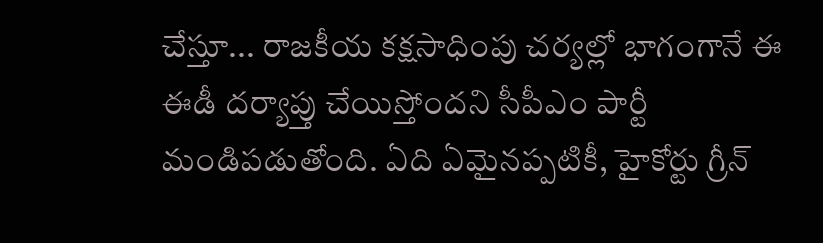చేస్తూ... రాజకీయ కక్షసాధింపు చర్యల్లో భాగంగానే ఈ ఈడీ దర్యాప్తు చేయిస్తోందని సీపీఎం పార్టీ మండిపడుతోంది. ఏది ఏమైనప్పటికీ, హైకోర్టు గ్రీన్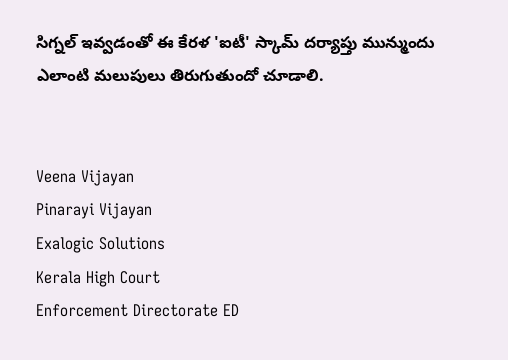సిగ్నల్ ఇవ్వడంతో ఈ కేరళ 'ఐటీ' స్కామ్ దర్యాప్తు మున్ముందు ఎలాంటి మలుపులు తిరుగుతుందో చూడాలి.


Veena Vijayan
Pinarayi Vijayan
Exalogic Solutions
Kerala High Court
Enforcement Directorate ED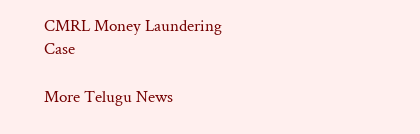CMRL Money Laundering Case

More Telugu News